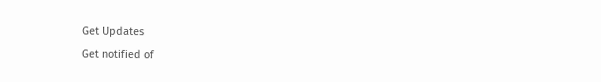Get Updates
Get notified of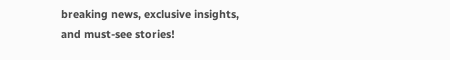breaking news, exclusive insights, and must-see stories!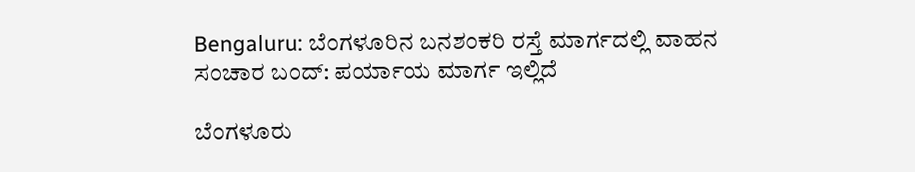Bengaluru: ಬೆಂಗಳೂರಿನ ಬನಶಂಕರಿ ರಸ್ತೆ ಮಾರ್ಗದಲ್ಲಿ ವಾಹನ ಸಂಚಾರ ಬಂದ್: ಪರ್ಯಾಯ ಮಾರ್ಗ ಇಲ್ಲಿದೆ

ಬೆಂಗಳೂರು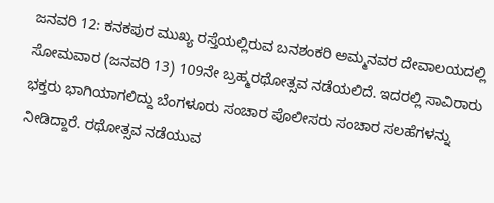ಜನವರಿ 12: ಕನಕಪುರ ಮುಖ್ಯ ರಸ್ತೆಯಲ್ಲಿರುವ ಬನಶಂಕರಿ ಅಮ್ಮನವರ ದೇವಾಲಯದಲ್ಲಿ ಸೋಮವಾರ (ಜನವರಿ 13) 109ನೇ ಬ್ರಹ್ಮರಥೋತ್ಸವ ನಡೆಯಲಿದೆ. ಇದರಲ್ಲಿ ಸಾವಿರಾರು ಭಕ್ತರು ಭಾಗಿಯಾಗಲಿದ್ದು ಬೆಂಗಳೂರು ಸಂಚಾರ ಪೊಲೀಸರು ಸಂಚಾರ ಸಲಹೆಗಳನ್ನು ನೀಡಿದ್ದಾರೆ. ರಥೋತ್ಸವ ನಡೆಯುವ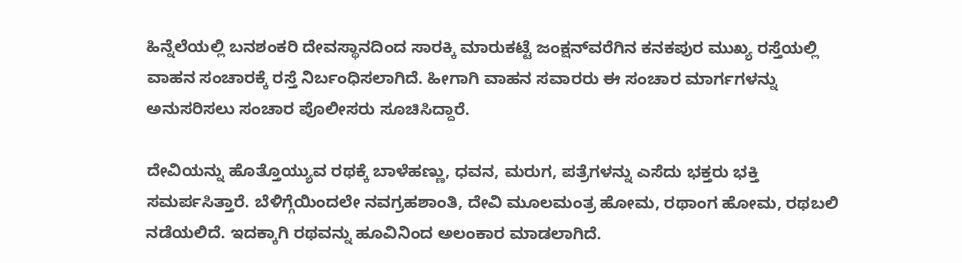ಹಿನ್ನೆಲೆಯಲ್ಲಿ ಬನಶಂಕರಿ ದೇವಸ್ಥಾನದಿಂದ ಸಾರಕ್ಕಿ ಮಾರುಕಟ್ಟೆ ಜಂಕ್ಷನ್‌ವರೆಗಿನ ಕನಕಪುರ ಮುಖ್ಯ ರಸ್ತೆಯಲ್ಲಿ ವಾಹನ ಸಂಚಾರಕ್ಕೆ ರಸ್ತೆ ನಿರ್ಬಂಧಿಸಲಾಗಿದೆ. ಹೀಗಾಗಿ ವಾಹನ ಸವಾರರು ಈ ಸಂಚಾರ ಮಾರ್ಗಗಳನ್ನು ಅನುಸರಿಸಲು ಸಂಚಾರ ಪೊಲೀಸರು ಸೂಚಿಸಿದ್ದಾರೆ.

ದೇವಿಯನ್ನು ಹೊತ್ತೊಯ್ಯುವ ರಥಕ್ಕೆ ಬಾಳೆಹಣ್ಣು, ಧವನ, ಮರುಗ, ಪತ್ರೆಗಳನ್ನು ಎಸೆದು ಭಕ್ತರು ಭಕ್ತಿ ಸಮರ್ಪಸಿತ್ತಾರೆ. ಬೆಳಿಗ್ಗೆಯಿಂದಲೇ ನವಗ್ರಹಶಾಂತಿ, ದೇವಿ ಮೂಲಮಂತ್ರ ಹೋಮ, ರಥಾಂಗ ಹೋಮ, ರಥಬಲಿ ನಡೆಯಲಿದೆ. ಇದಕ್ಕಾಗಿ ರಥವನ್ನು ಹೂವಿನಿಂದ ಅಲಂಕಾರ ಮಾಡಲಾಗಿದೆ.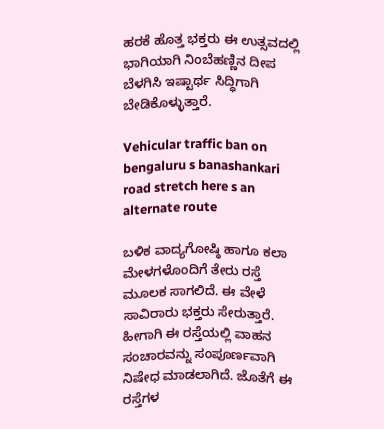ಹರಕೆ ಹೊತ್ತ ಭಕ್ತರು ಈ ಉತ್ಸವದಲ್ಲಿ ಭಾಗಿಯಾಗಿ ನಿಂಬೆಹಣ್ಣಿನ ದೀಪ ಬೆಳಗಿಸಿ ಇಷ್ಟಾರ್ಥ ಸಿದ್ಧಿಗಾಗಿ ಬೇಡಿಕೊಳ್ಳುತ್ತಾರೆ.

Vehicular traffic ban on bengaluru s banashankari road stretch here s an alternate route

ಬಳಿಕ ವಾದ್ಯಗೋಷ್ಠಿ ಹಾಗೂ ಕಲಾ ಮೇಳಗಳೊಂದಿಗೆ ತೇರು ರಸ್ತೆ ಮೂಲಕ ಸಾಗಲಿದೆ. ಈ ವೇಳೆ ಸಾವಿರಾರು ಭಕ್ತರು ಸೇರುತ್ತಾರೆ. ಹೀಗಾಗಿ ಈ ರಸ್ತೆಯಲ್ಲಿ ವಾಹನ ಸಂಚಾರವನ್ನು ಸಂಪೂರ್ಣವಾಗಿ ನಿಷೇಧ ಮಾಡಲಾಗಿದೆ. ಜೊತೆಗೆ ಈ ರಸ್ತೆಗಳ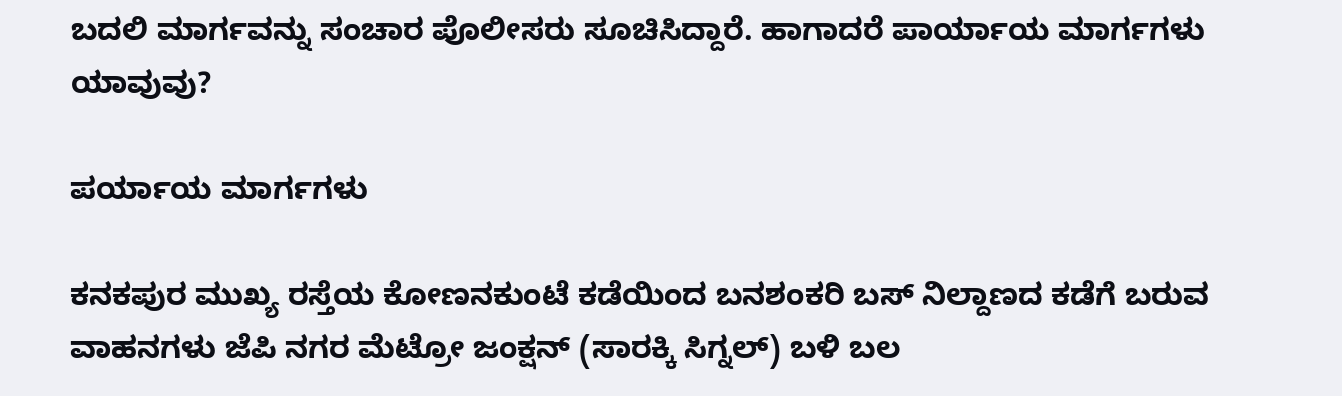ಬದಲಿ ಮಾರ್ಗವನ್ನು ಸಂಚಾರ ಪೊಲೀಸರು ಸೂಚಿಸಿದ್ದಾರೆ. ಹಾಗಾದರೆ ಪಾರ್ಯಾಯ ಮಾರ್ಗಗಳು ಯಾವುವು?

ಪರ್ಯಾಯ ಮಾರ್ಗಗಳು

ಕನಕಪುರ ಮುಖ್ಯ ರಸ್ತೆಯ ಕೋಣನಕುಂಟೆ ಕಡೆಯಿಂದ ಬನಶಂಕರಿ ಬಸ್ ನಿಲ್ದಾಣದ ಕಡೆಗೆ ಬರುವ ವಾಹನಗಳು ಜೆಪಿ ನಗರ ಮೆಟ್ರೋ ಜಂಕ್ಷನ್ (ಸಾರಕ್ಕಿ ಸಿಗ್ನಲ್) ಬಳಿ ಬಲ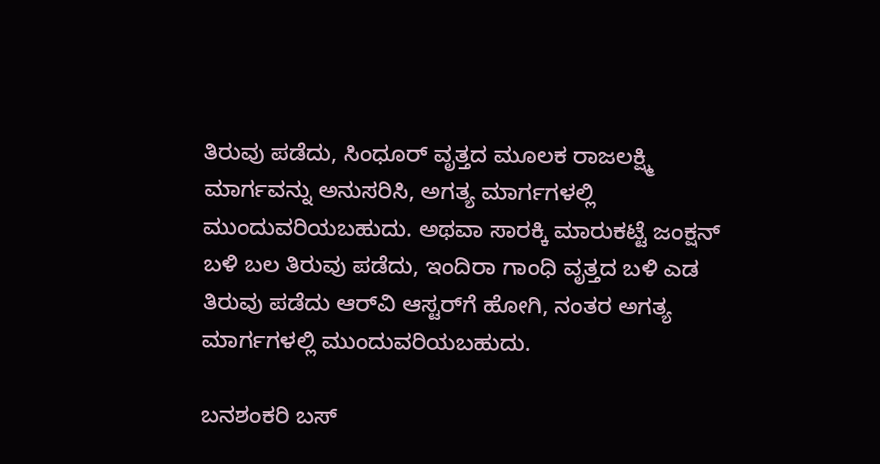ತಿರುವು ಪಡೆದು, ಸಿಂಧೂರ್ ವೃತ್ತದ ಮೂಲಕ ರಾಜಲಕ್ಷ್ಮಿ ಮಾರ್ಗವನ್ನು ಅನುಸರಿಸಿ, ಅಗತ್ಯ ಮಾರ್ಗಗಳಲ್ಲಿ ಮುಂದುವರಿಯಬಹುದು. ಅಥವಾ ಸಾರಕ್ಕಿ ಮಾರುಕಟ್ಟೆ ಜಂಕ್ಷನ್ ಬಳಿ ಬಲ ತಿರುವು ಪಡೆದು, ಇಂದಿರಾ ಗಾಂಧಿ ವೃತ್ತದ ಬಳಿ ಎಡ ತಿರುವು ಪಡೆದು ಆರ್‌ವಿ ಆಸ್ಟರ್‌ಗೆ ಹೋಗಿ, ನಂತರ ಅಗತ್ಯ ಮಾರ್ಗಗಳಲ್ಲಿ ಮುಂದುವರಿಯಬಹುದು.

ಬನಶಂಕರಿ ಬಸ್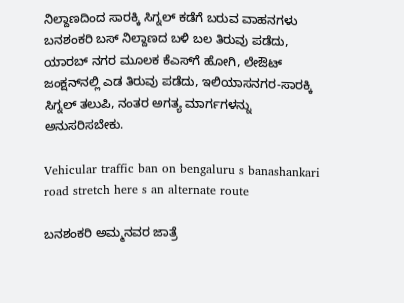ನಿಲ್ದಾಣದಿಂದ ಸಾರಕ್ಕಿ ಸಿಗ್ನಲ್ ಕಡೆಗೆ ಬರುವ ವಾಹನಗಳು ಬನಶಂಕರಿ ಬಸ್ ನಿಲ್ದಾಣದ ಬಳಿ ಬಲ ತಿರುವು ಪಡೆದು, ಯಾರಬ್ ನಗರ ಮೂಲಕ ಕೆಎಸ್‌ಗೆ ಹೋಗಿ, ಲೇಔಟ್ ಜಂಕ್ಷನ್‌ನಲ್ಲಿ ಎಡ ತಿರುವು ಪಡೆದು, ಇಲಿಯಾಸನಗರ-ಸಾರಕ್ಕಿ ಸಿಗ್ನಲ್ ತಲುಪಿ, ನಂತರ ಅಗತ್ಯ ಮಾರ್ಗಗಳನ್ನು ಅನುಸರಿಸಬೇಕು.

Vehicular traffic ban on bengaluru s banashankari road stretch here s an alternate route

ಬನಶಂಕರಿ ಅಮ್ಮನವರ ಜಾತ್ರೆ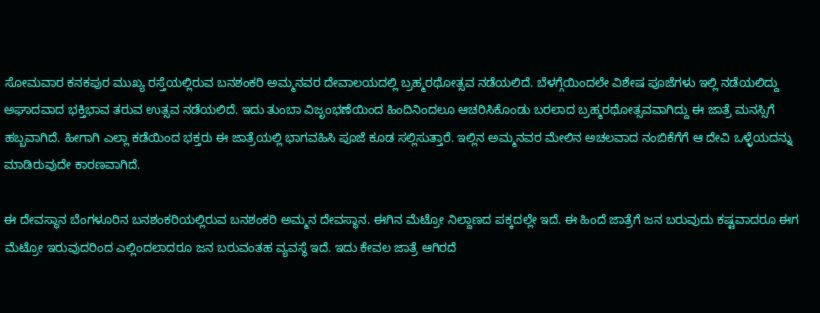ಸೋಮವಾರ ಕನಕಪುರ ಮುಖ್ಯ ರಸ್ತೆಯಲ್ಲಿರುವ ಬನಶಂಕರಿ ಅಮ್ಮನವರ ದೇವಾಲಯದಲ್ಲಿ ಬ್ರಹ್ಮರಥೋತ್ಸವ ನಡೆಯಲಿದೆ. ಬೆಳಗ್ಗೆಯಿಂದಲೇ ವಿಶೇಷ ಪೂಜೆಗಳು ಇಲ್ಲಿ ನಡೆಯಲಿದ್ದು ಅಘಾದವಾದ ಭಕ್ತಿಭಾವ ತರುವ ಉತ್ಸವ ನಡೆಯಲಿದೆ. ಇದು ತುಂಬಾ ವಿಜೃಂಭಣೆಯಿಂದ ಹಿಂದಿನಿಂದಲೂ ಆಚರಿಸಿಕೊಂಡು ಬರಲಾದ ಬ್ರಹ್ಮರಥೋತ್ಸವವಾಗಿದ್ದು ಈ ಜಾತ್ರೆ ಮನಸ್ಸಿಗೆ ಹಬ್ಬವಾಗಿದೆ. ಹೀಗಾಗಿ ಎಲ್ಲಾ ಕಡೆಯಿಂದ ಭಕ್ತರು ಈ ಜಾತ್ರೆಯಲ್ಲಿ ಭಾಗವಹಿಸಿ ಪೂಜೆ ಕೂಡ ಸಲ್ಲಿಸುತ್ತಾರೆ. ಇಲ್ಲಿನ ಅಮ್ಮನವರ ಮೇಲಿನ ಅಚಲವಾದ ನಂಬಿಕೆಗೆಗೆ ಆ ದೇವಿ ಒಳ್ಳೆಯದನ್ನು ಮಾಡಿರುವುದೇ ಕಾರಣವಾಗಿದೆ.

ಈ ದೇವಸ್ಥಾನ ಬೆಂಗಳೂರಿನ ಬನಶಂಕರಿಯಲ್ಲಿರುವ ಬನಶಂಕರಿ ಅಮ್ಮನ ದೇವಸ್ಥಾನ. ಈಗಿನ ಮೆಟ್ರೋ ನಿಲ್ದಾಣದ ಪಕ್ಕದಲ್ಲೇ ಇದೆ. ಈ ಹಿಂದೆ ಜಾತ್ರೆಗೆ ಜನ ಬರುವುದು ಕಷ್ಟವಾದರೂ ಈಗ ಮೆಟ್ರೋ ಇರುವುದರಿಂದ ಎಲ್ಲಿಂದಲಾದರೂ ಜನ ಬರುವಂತಹ ವ್ಯವಸ್ಥೆ ಇದೆ. ಇದು ಕೇವಲ ಜಾತ್ರೆ ಆಗಿರದೆ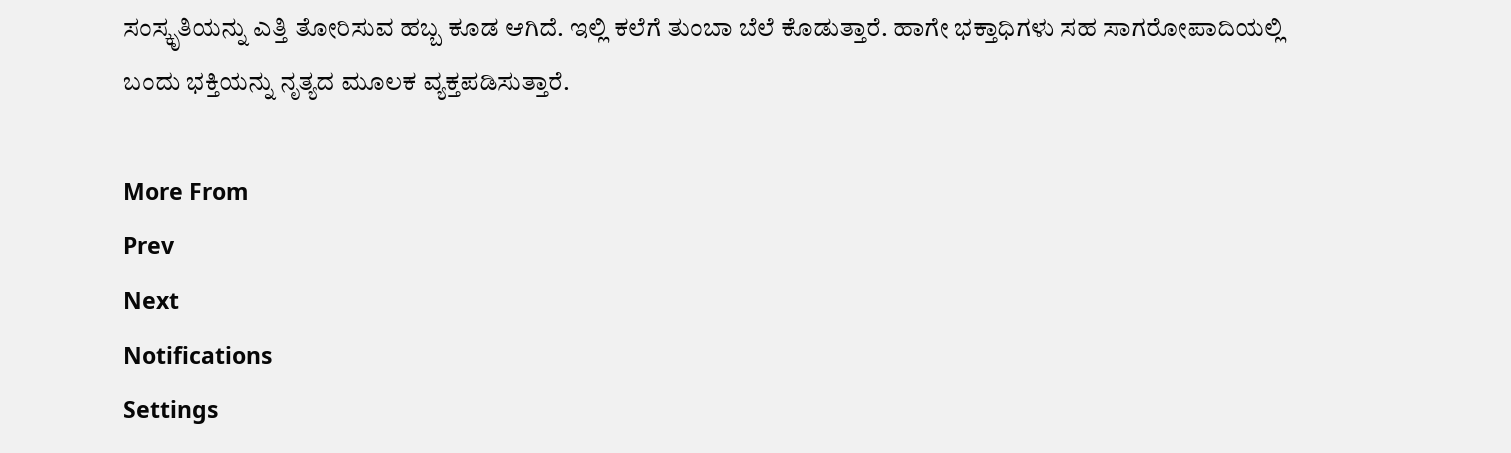ಸಂಸ್ಕೃತಿಯನ್ನು ಎತ್ತಿ ತೋರಿಸುವ ಹಬ್ಬ ಕೂಡ ಆಗಿದೆ. ಇಲ್ಲಿ ಕಲೆಗೆ ತುಂಬಾ ಬೆಲೆ ಕೊಡುತ್ತಾರೆ. ಹಾಗೇ ಭಕ್ತಾಧಿಗಳು ಸಹ ಸಾಗರೋಪಾದಿಯಲ್ಲಿ ಬಂದು ಭಕ್ತಿಯನ್ನು ನೃತ್ಯದ ಮೂಲಕ ವ್ಯಕ್ತಪಡಿಸುತ್ತಾರೆ.

More From
Prev
Next
Notifications
Settings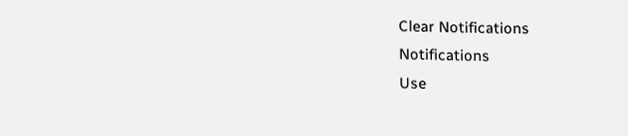Clear Notifications
Notifications
Use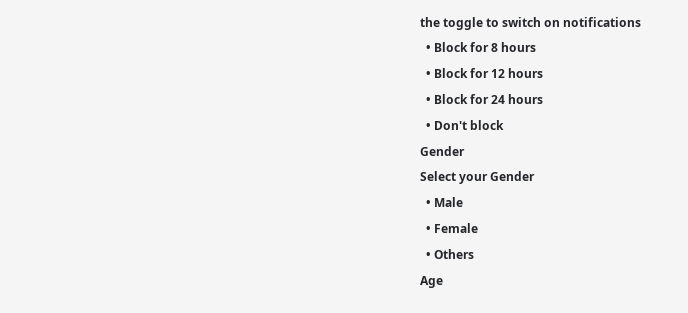the toggle to switch on notifications
  • Block for 8 hours
  • Block for 12 hours
  • Block for 24 hours
  • Don't block
Gender
Select your Gender
  • Male
  • Female
  • Others
Age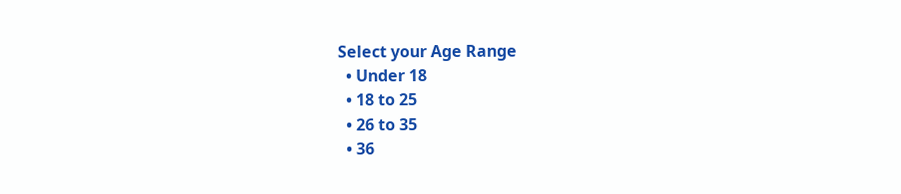Select your Age Range
  • Under 18
  • 18 to 25
  • 26 to 35
  • 36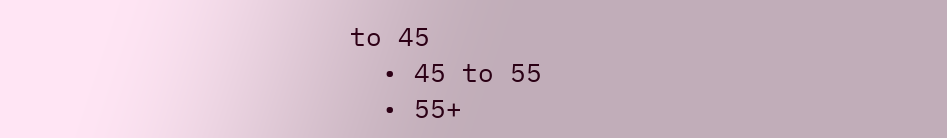to 45
  • 45 to 55
  • 55+